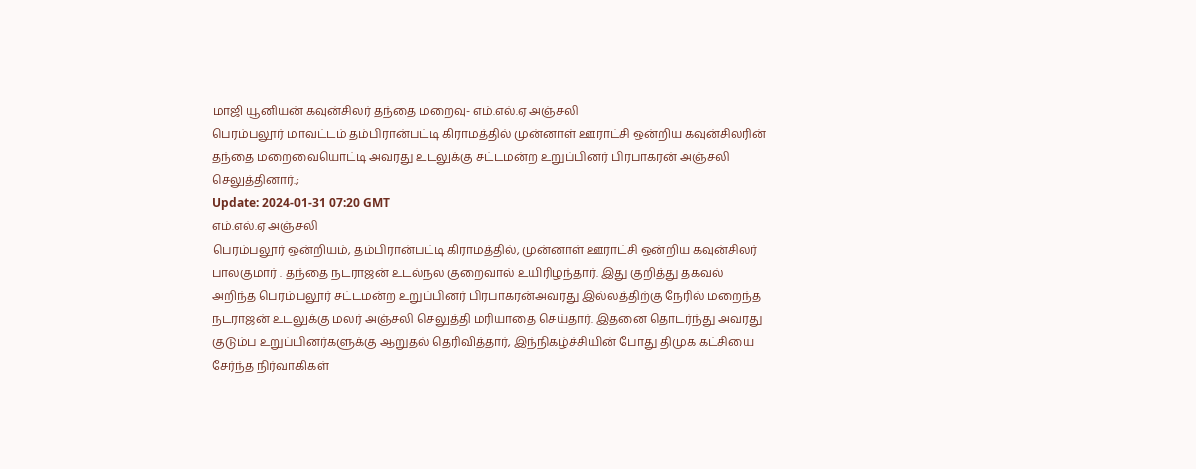மாஜி யூனியன் கவுன்சிலர் தந்தை மறைவு- எம்.எல்.ஏ அஞ்சலி
பெரம்பலூர் மாவட்டம் தம்பிரான்பட்டி கிராமத்தில் முன்னாள் ஊராட்சி ஒன்றிய கவுன்சிலரின் தந்தை மறைவையொட்டி அவரது உடலுக்கு சட்டமன்ற உறுப்பினர் பிரபாகரன் அஞ்சலி செலுத்தினார்.;
Update: 2024-01-31 07:20 GMT
எம்.எல்.ஏ அஞ்சலி
பெரம்பலூர் ஒன்றியம், தம்பிரான்பட்டி கிராமத்தில், முன்னாள் ஊராட்சி ஒன்றிய கவுன்சிலர் பாலகுமார் . தந்தை நடராஜன் உடல்நல குறைவால் உயிரிழந்தார். இது குறித்து தகவல் அறிந்த பெரம்பலூர் சட்டமன்ற உறுப்பினர் பிரபாகரன்அவரது இல்லத்திற்கு நேரில் மறைந்த நடராஜன் உடலுக்கு மலர் அஞ்சலி செலுத்தி மரியாதை செய்தார். இதனை தொடர்ந்து அவரது குடும்ப உறுப்பினர்களுக்கு ஆறுதல் தெரிவித்தார், இந்நிகழ்ச்சியின் போது திமுக கட்சியை சேர்ந்த நிர்வாகிகள்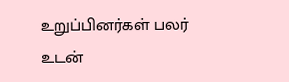உறுப்பினர்கள் பலர் உடன்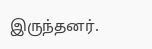இருந்தனர்.